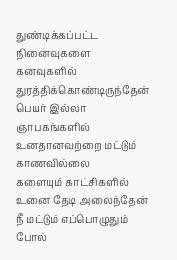துண்டிக்கப்பட்ட நினைவுகளை
கனவுகளில் துரத்திக்கொண்டிருந்தேன்
பெயர் இல்லா ஞாபகங்களில்
உனதானவற்றை மட்டும் காணவில்லை
களையும் காட்சிகளில் உனை தேடி அலைந்தேன்
நீ மட்டும் எப்பொழுதும் போல்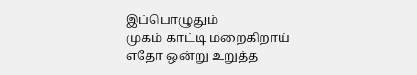இப்பொழுதும்
முகம் காட்டி மறைகிறாய்
எதோ ஒன்று உறுத்த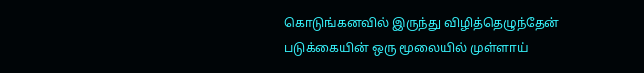கொடுங்கனவில் இருந்து விழித்தெழுந்தேன்
படுக்கையின் ஒரு மூலையில் முள்ளாய்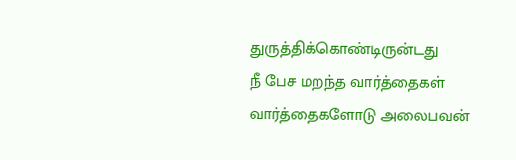துருத்திக்கொண்டிருன்டது
நீ பேச மறந்த வார்த்தைகள்
வார்த்தைகளோடு அலைபவன்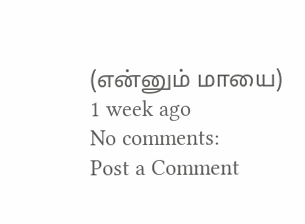(என்னும் மாயை)
1 week ago
No comments:
Post a Comment